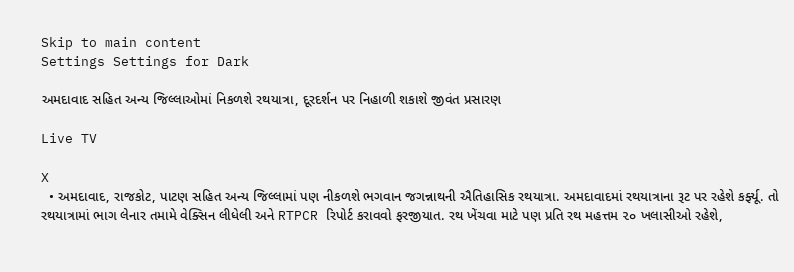Skip to main content
Settings Settings for Dark

અમદાવાદ સહિત અન્ય જિલ્લાઓમાં નિકળશે રથયાત્રા, દૂરદર્શન પર નિહાળી શકાશે જીવંત પ્રસારણ

Live TV

X
  • અમદાવાદ, રાજકોટ, પાટણ સહિત અન્ય જિલ્લામાં પણ નીકળશે ભગવાન જગન્નાથની ઐતિહાસિક રથયાત્રા. અમદાવાદમાં રથયાત્રાના રૂટ પર રહેશે કર્ફ્યૂ. તો રથયાત્રામાં ભાગ લેનાર તમામે વેક્સિન લીધેલી અને RTPCR રિપોર્ટ કરાવવો ફરજીયાત. રથ ખેંચવા માટે પણ પ્રતિ રથ મહત્તમ ૨૦ ખલાસીઓ રહેશે,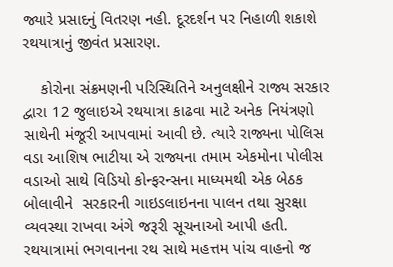જ્યારે પ્રસાદનું વિતરણ નહી. દૂરદર્શન પર નિહાળી શકાશે રથયાત્રાનું જીવંત પ્રસારણ.

    કોરોના સંક્રમણની પરિસ્થિતિને અનુલક્ષીને રાજ્ય સરકાર દ્વારા 12 જુલાઇએ રથયાત્રા કાઢવા માટે અનેક નિયંત્રણો સાથેની મંજૂરી આપવામાં આવી છે. ત્યારે રાજ્યના પોલિસ વડા આશિષ ભાટીયા એ રાજ્યના તમામ એકમોના પોલીસ વડાઓ સાથે વિડિયો કોન્ફરન્સના માધ્યમથી એક બેઠક બોલાવીને  સરકારની ગાઇડલાઇનના પાલન તથા સુરક્ષા વ્યવસ્થા રાખવા અંગે જરૂરી સૂચનાઓ આપી હતી.  રથયાત્રામાં ભગવાનના રથ સાથે મહત્તમ પાંચ વાહનો જ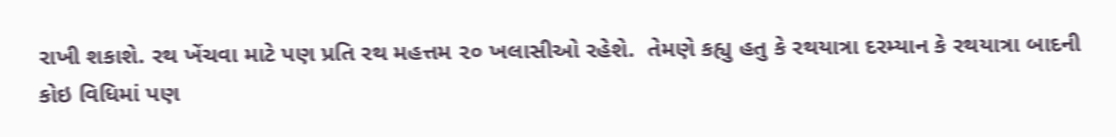રાખી શકાશે. રથ ખેંચવા માટે પણ પ્રતિ રથ મહત્તમ ૨૦ ખલાસીઓ રહેશે.  તેમણે કહ્યુ હતુ કે રથયાત્રા દરમ્યાન કે રથયાત્રા બાદની કોઇ વિધિમાં પણ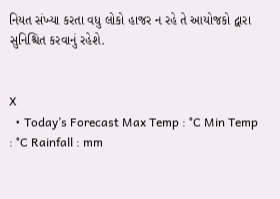નિયત સંખ્યા કરતા વધુ લોકો હાજર ન રહે તે આયોજકો દ્વારા સુનિશ્ચિત કરવાનું રહેશે.


X
  • Today’s Forecast Max Temp : °C Min Temp : °C Rainfall : mm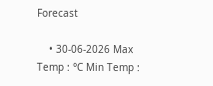Forecast

    • 30-06-2026 Max Temp : °C Min Temp :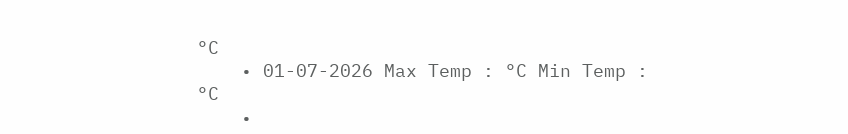°C
    • 01-07-2026 Max Temp : °C Min Temp : °C
    •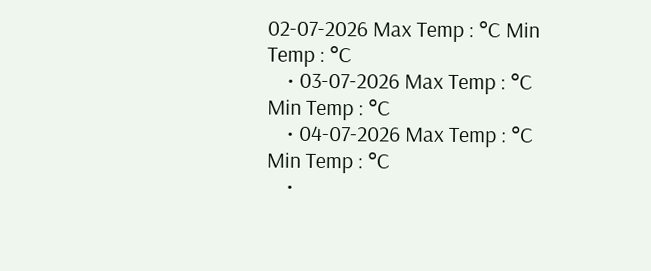02-07-2026 Max Temp : °C Min Temp : °C
    • 03-07-2026 Max Temp : °C Min Temp : °C
    • 04-07-2026 Max Temp : °C Min Temp : °C
    •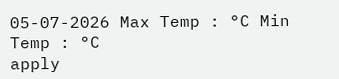05-07-2026 Max Temp : °C Min Temp : °C
apply